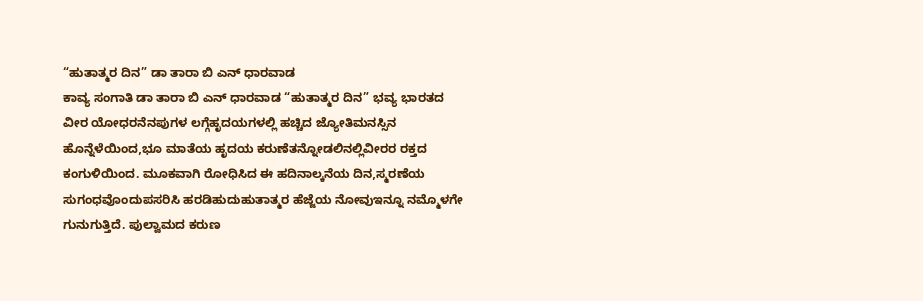“ಹುತಾತ್ಮರ ದಿನ” ಡಾ ತಾರಾ ಬಿ ಎನ್ ಧಾರವಾಡ
ಕಾವ್ಯ ಸಂಗಾತಿ ಡಾ ತಾರಾ ಬಿ ಎನ್ ಧಾರವಾಡ “ಹುತಾತ್ಮರ ದಿನ” ಭವ್ಯ ಭಾರತದ ವೀರ ಯೋಧರನೆನಪುಗಳ ಲಗ್ಗೆಹೃದಯಗಳಲ್ಲಿ ಹಚ್ಚಿದ ಜ್ಯೋತಿಮನಸ್ಸಿನ ಹೊನ್ನೆಳೆಯಿಂದ,ಭೂ ಮಾತೆಯ ಹೃದಯ ಕರುಣೆತನ್ನೋಡಲಿನಲ್ಲಿವೀರರ ರಕ್ತದ ಕಂಗುಳಿಯಿಂದ. ಮೂಕವಾಗಿ ರೋಧಿಸಿದ ಈ ಹದಿನಾಲ್ಕನೆಯ ದಿನ,ಸ್ಮರಣೆಯ ಸುಗಂಧವೊಂದುಪಸರಿಸಿ ಹರಡಿಹುದುಹುತಾತ್ಮರ ಹೆಜ್ಜೆಯ ನೋವುಇನ್ನೂ ನಮ್ಮೊಳಗೇ ಗುನುಗುತ್ತಿದೆ. ಪುಲ್ವಾಮದ ಕರುಣ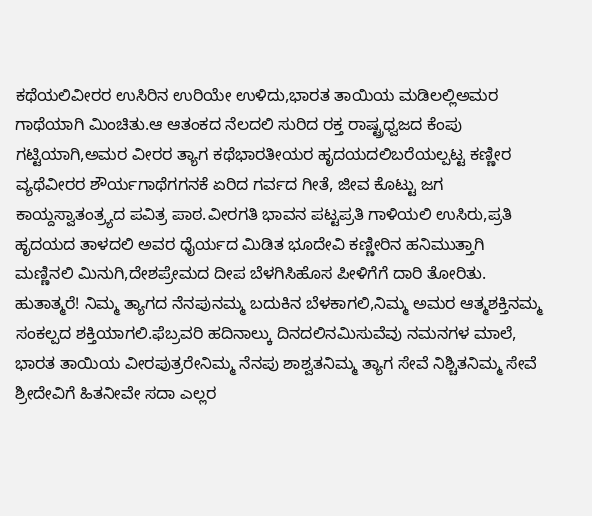ಕಥೆಯಲಿವೀರರ ಉಸಿರಿನ ಉರಿಯೇ ಉಳಿದು,ಭಾರತ ತಾಯಿಯ ಮಡಿಲಲ್ಲಿಅಮರ ಗಾಥೆಯಾಗಿ ಮಿಂಚಿತು.ಆ ಆತಂಕದ ನೆಲದಲಿ ಸುರಿದ ರಕ್ತ ರಾಷ್ಟ್ರಧ್ವಜದ ಕೆಂಪು ಗಟ್ಟಿಯಾಗಿ,ಅಮರ ವೀರರ ತ್ಯಾಗ ಕಥೆಭಾರತೀಯರ ಹೃದಯದಲಿಬರೆಯಲ್ಪಟ್ಟ ಕಣ್ಣೀರ ವ್ಯಥೆವೀರರ ಶೌರ್ಯಗಾಥೆಗಗನಕೆ ಏರಿದ ಗರ್ವದ ಗೀತೆ, ಜೀವ ಕೊಟ್ಟು ಜಗ ಕಾಯ್ದಸ್ವಾತಂತ್ರ್ಯದ ಪವಿತ್ರ ಪಾಠ.ವೀರಗತಿ ಭಾವನ ಪಟ್ಟಪ್ರತಿ ಗಾಳಿಯಲಿ ಉಸಿರು,ಪ್ರತಿ ಹೃದಯದ ತಾಳದಲಿ ಅವರ ಧೈರ್ಯದ ಮಿಡಿತ ಭೂದೇವಿ ಕಣ್ಣೀರಿನ ಹನಿಮುತ್ತಾಗಿ ಮಣ್ಣಿನಲಿ ಮಿನುಗಿ,ದೇಶಪ್ರೇಮದ ದೀಪ ಬೆಳಗಿಸಿಹೊಸ ಪೀಳಿಗೆಗೆ ದಾರಿ ತೋರಿತು. ಹುತಾತ್ಮರೆ! ನಿಮ್ಮ ತ್ಯಾಗದ ನೆನಪುನಮ್ಮ ಬದುಕಿನ ಬೆಳಕಾಗಲಿ,ನಿಮ್ಮ ಅಮರ ಆತ್ಮಶಕ್ತಿನಮ್ಮ ಸಂಕಲ್ಪದ ಶಕ್ತಿಯಾಗಲಿ.ಫೆಬ್ರವರಿ ಹದಿನಾಲ್ಕು ದಿನದಲಿನಮಿಸುವೆವು ನಮನಗಳ ಮಾಲೆ, ಭಾರತ ತಾಯಿಯ ವೀರಪುತ್ರರೇನಿಮ್ಮ ನೆನಪು ಶಾಶ್ವತನಿಮ್ಮ ತ್ಯಾಗ ಸೇವೆ ನಿಶ್ಚಿತನಿಮ್ಮ ಸೇವೆ ಶ್ರೀದೇವಿಗೆ ಹಿತನೀವೇ ಸದಾ ಎಲ್ಲರ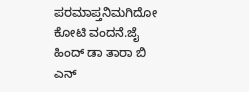ಪರಮಾಪ್ತನಿಮಗಿದೋ ಕೋಟಿ ವಂದನೆ.ಜೈ ಹಿಂದ್ ಡಾ ತಾರಾ ಬಿ ಎನ್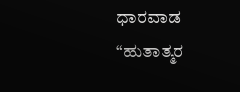ಧಾರವಾಡ
“ಹುತಾತ್ಮರ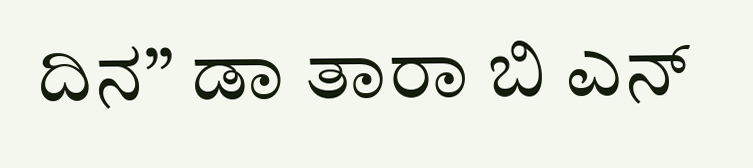ದಿನ” ಡಾ ತಾರಾ ಬಿ ಎನ್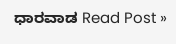ಧಾರವಾಡ Read Post »